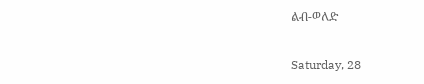ልብ-ወለድ

Saturday, 28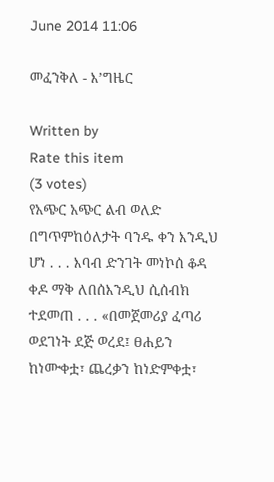June 2014 11:06

መፈንቅለ - እ’ግዜር

Written by
Rate this item
(3 votes)
የአጭር አጭር ልብ ወለድ በግጥምከዕለታት ባንዱ ቀን እንዲህ ሆነ . . . እባብ ድንገት መነኮሰ ቆዳ ቀዶ ማቅ ለበሰእንዲህ ሲሰብክ ተደመጠ . . . «በመጀመሪያ ፈጣሪ ወደገነት ደጅ ወረደ፤ ፀሐይን ከነሙቀቷ፣ ጨረቃን ከነድምቀቷ፣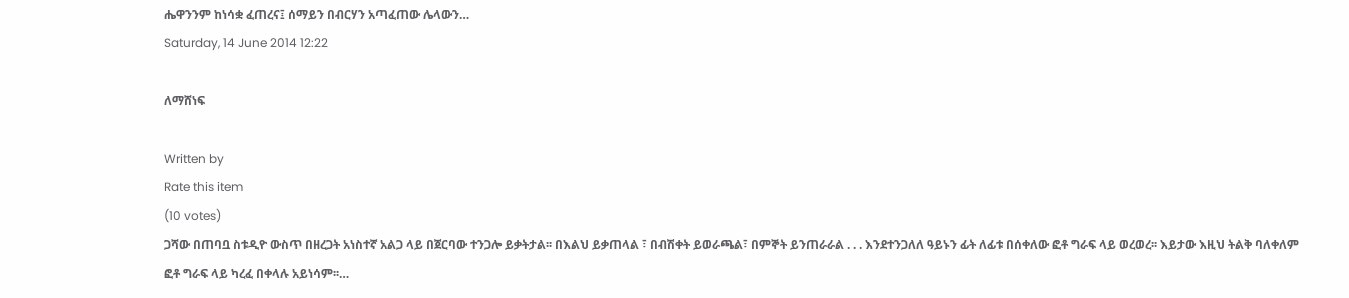ሔዋንንም ከነሳቋ ፈጠረና፤ ሰማይን በብርሃን አጣፈጠው ሌላውን…
Saturday, 14 June 2014 12:22

ለማሸነፍ

Written by
Rate this item
(10 votes)
ጋሻው በጠባቧ ስቱዲዮ ውስጥ በዘረጋት አነስተኛ አልጋ ላይ በጀርባው ተንጋሎ ይቃትታል፡፡ በእልህ ይቃጠላል ፣ በብሽቀት ይወራጫል፣ በምኞት ይንጠራራል . . . እንደተንጋለለ ዓይኑን ፊት ለፊቱ በሰቀለው ፎቶ ግራፍ ላይ ወረወረ፡፡ እይታው እዚህ ትልቅ ባለቀለም ፎቶ ግራፍ ላይ ካረፈ በቀላሉ አይነሳም፡፡…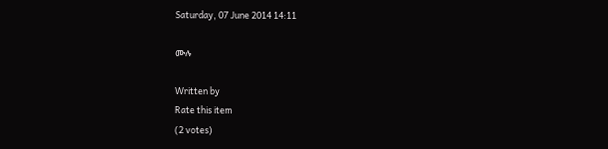Saturday, 07 June 2014 14:11

ሙሉ

Written by
Rate this item
(2 votes)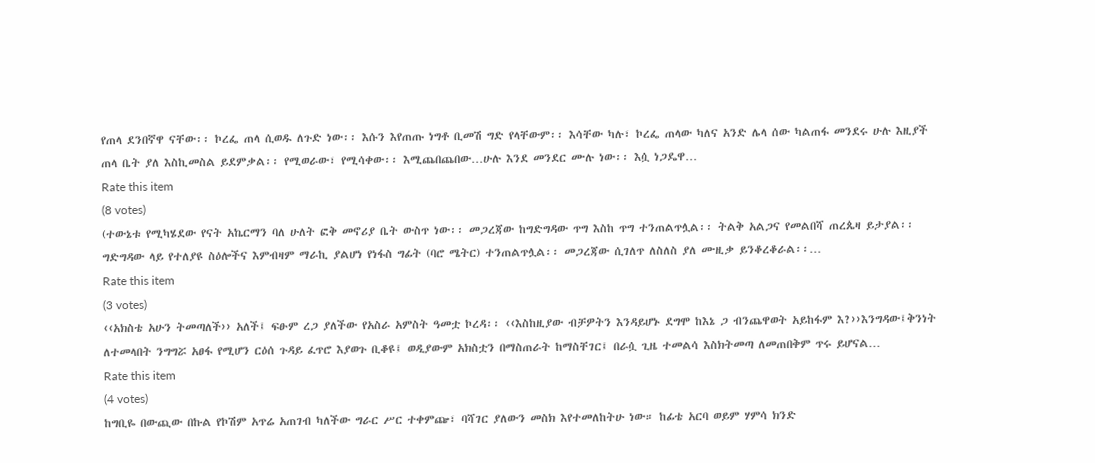የጠላ ደንበኛዋ ናቸው፡፡ ኮረፌ ጠላ ሲወዱ ለጉድ ነው፡፡ እሱን እየጠጡ ነግቶ ቢመሽ ግድ የላቸውም፡፡ እሳቸው ካሉ፣ ኮረፌ ጠላው ካለና አንድ ሌላ ሰው ካልጠፋ መንደሩ ሁሉ እዚያች ጠላ ቤት ያለ እስኪመስል ይደምቃል፡፡ የሚወራው፣ የሚሳቀው፡፡ እሚጨበጨበው…ሁሉ እንደ መንደር ሙሉ ነው፡፡ እሷ ነጋዴዋ…
Rate this item
(8 votes)
(ተውኔቱ የሚካሄደው የናት አኬርማን ባለ ሁለት ፎቅ መኖሪያ ቤት ውስጥ ነው፡፡ መጋረጃው ከግድግዳው ጥግ እስከ ጥግ ተንጠልጥሏል፡፡ ትልቅ አልጋና የመልበሻ ጠረጴዛ ይታያል፡፡ ግድግዳው ላይ የተለያዩ ስዕሎችና እምብዛም ማራኪ ያልሆነ የነፋስ ግፊት (ባሮ ሜትር) ተንጠልጥሏል፡፡ መጋረጃው ሲገለጥ ለስለስ ያለ ሙዚቃ ይንቆረቆራል፡፡…
Rate this item
(3 votes)
‹‹አክስቴ አሁን ትመጣለች›› አለች፤ ፍፁም ረጋ ያለችው የአስራ አምስት ዓመቷ ኮረዳ፡፡ ‹‹እስከዚያው ብቻዎትን እንዳይሆኑ ደግሞ ከእኔ ጋ ብንጨዋወት አይከፋም እ?››እንግዳው፤ቅንነት ለተመላበት ንግግሯ አፀፋ የሚሆን ርዕሰ ጉዳይ ፈጥሮ እያወጉ ቢቆዩ፤ ወዲያውም አክስቷን በማስጠራት ከማስቸገር፤ በራሷ ጊዜ ተመልሳ እስክትመጣ ለመጠበቅም ጥሩ ይሆናል…
Rate this item
(4 votes)
ከግቢዬ በውጪው በኩል የኮሽም አጥሬ አጠገብ ካለችው ግራር ሥር ተቀምጬ፣ ባሻገር ያለውን መስክ እየተመለከትሁ ነው። ከፊቴ አርባ ወይም ሃምሳ ክንድ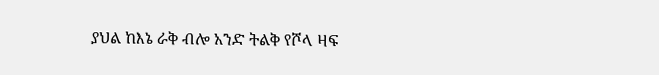ያህል ከእኔ ራቅ ብሎ አንድ ትልቅ የሾላ ዛፍ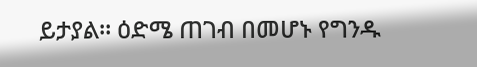ይታያል። ዕድሜ ጠገብ በመሆኑ የግንዱ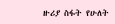ዙሪያ ስፋት የሁለት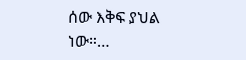ሰው እቅፍ ያህል ነው።…